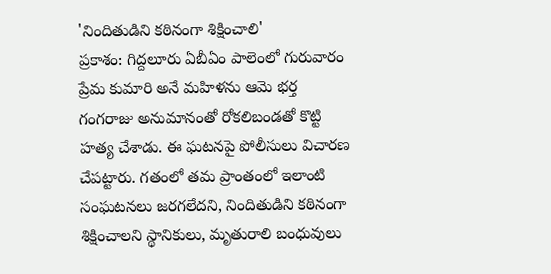'నిందితుడిని కఠినంగా శిక్షించాలి'
ప్రకాశం: గిద్దలూరు ఏబీఏం పాలెంలో గురువారం ప్రేమ కుమారి అనే మహిళను ఆమె భర్త గంగరాజు అనుమానంతో రోకలిబండతో కొట్టి హత్య చేశాడు. ఈ ఘటనపై పోలీసులు విచారణ చేపట్టారు. గతంలో తమ ప్రాంతంలో ఇలాంటి సంఘటనలు జరగలేదని, నిందితుడిని కఠినంగా శిక్షించాలని స్థానికులు, మృతురాలి బంధువులు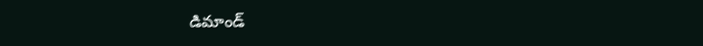డిమాండ్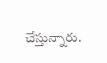చేస్తున్నారు.